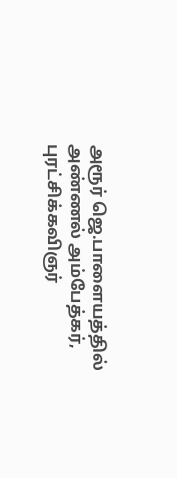அரூர் ஜெ.பாளையத்தில் அண்ணல் அம்பேத்கர், புரட்சிக்கவிஞர்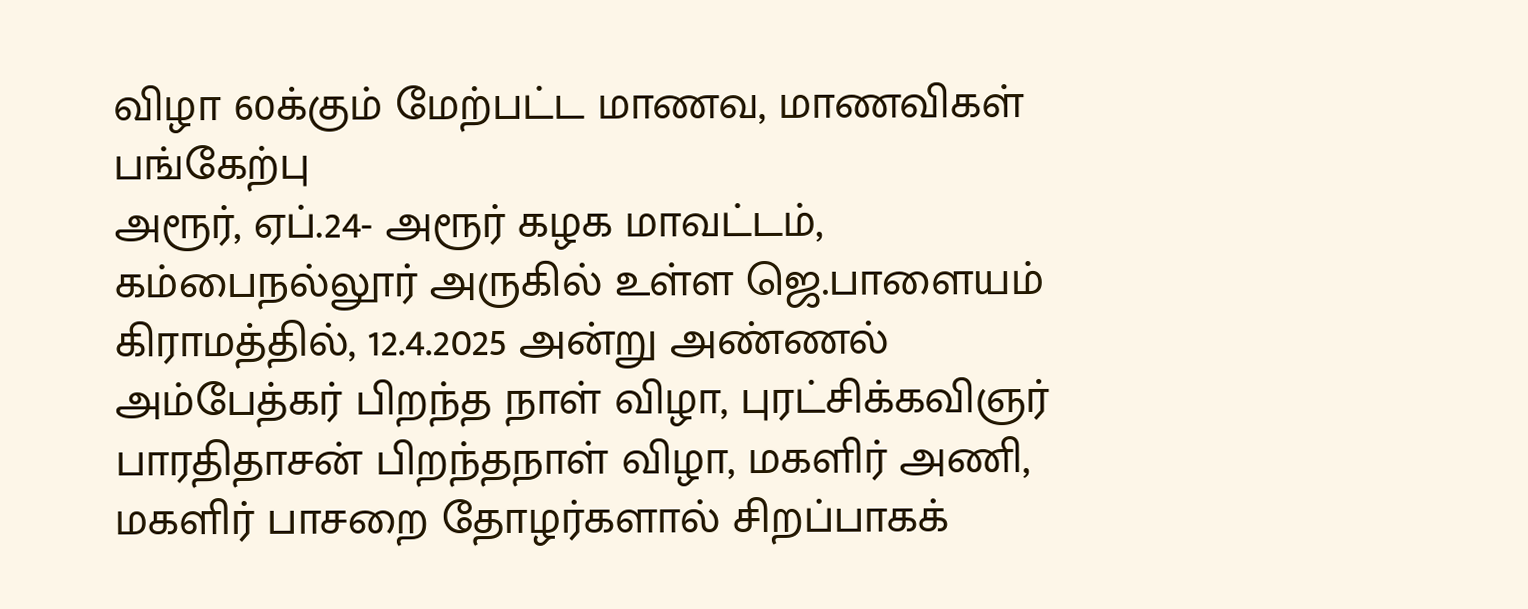விழா 60க்கும் மேற்பட்ட மாணவ, மாணவிகள் பங்கேற்பு
அரூர், ஏப்.24- அரூர் கழக மாவட்டம், கம்பைநல்லூர் அருகில் உள்ள ஜெ.பாளையம் கிராமத்தில், 12.4.2025 அன்று அண்ணல் அம்பேத்கர் பிறந்த நாள் விழா, புரட்சிக்கவிஞர் பாரதிதாசன் பிறந்தநாள் விழா, மகளிர் அணி, மகளிர் பாசறை தோழர்களால் சிறப்பாகக்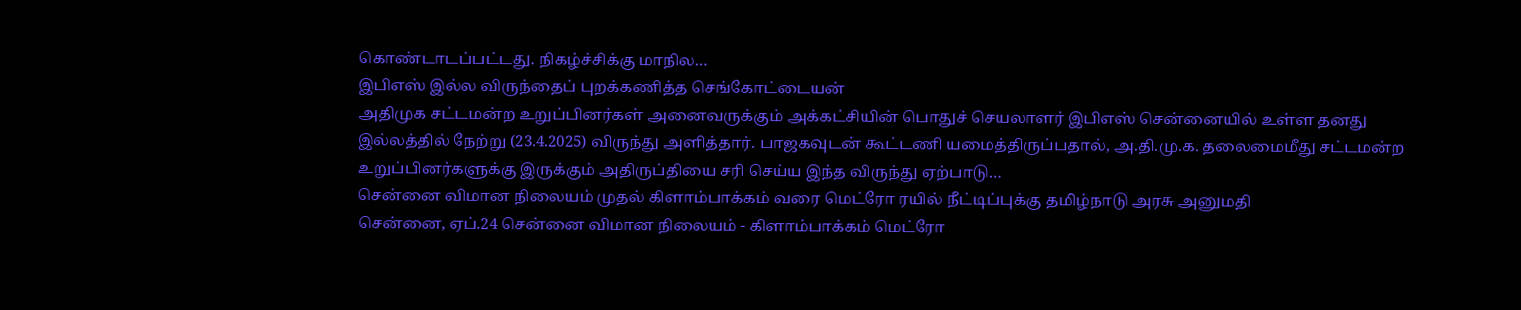கொண்டாடப்பட்டது. நிகழ்ச்சிக்கு மாநில…
இபிஎஸ் இல்ல விருந்தைப் புறக்கணித்த செங்கோட்டையன்
அதிமுக சட்டமன்ற உறுப்பினர்கள் அனைவருக்கும் அக்கட்சியின் பொதுச் செயலாளர் இபிஎஸ் சென்னையில் உள்ள தனது இல்லத்தில் நேற்று (23.4.2025) விருந்து அளித்தார். பாஜகவுடன் கூட்டணி யமைத்திருப்பதால், அ.தி.மு.க. தலைமைமீது சட்டமன்ற உறுப்பினர்களுக்கு இருக்கும் அதிருப்தியை சரி செய்ய இந்த விருந்து ஏற்பாடு…
சென்னை விமான நிலையம் முதல் கிளாம்பாக்கம் வரை மெட்ரோ ரயில் நீட்டிப்புக்கு தமிழ்நாடு அரசு அனுமதி
சென்னை, ஏப்.24 சென்னை விமான நிலையம் - கிளாம்பாக்கம் மெட்ரோ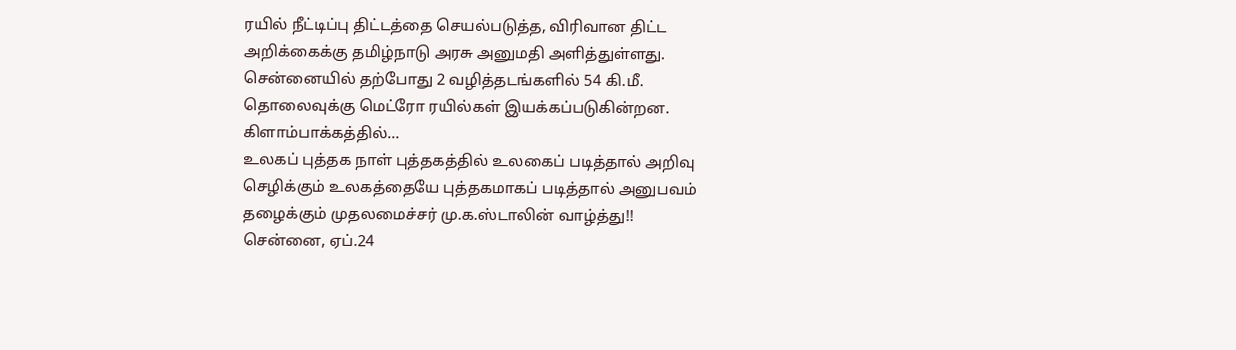ரயில் நீட்டிப்பு திட்டத்தை செயல்படுத்த, விரிவான திட்ட அறிக்கைக்கு தமிழ்நாடு அரசு அனுமதி அளித்துள்ளது. சென்னையில் தற்போது 2 வழித்தடங்களில் 54 கி.மீ. தொலைவுக்கு மெட்ரோ ரயில்கள் இயக்கப்படுகின்றன. கிளாம்பாக்கத்தில்…
உலகப் புத்தக நாள் புத்தகத்தில் உலகைப் படித்தால் அறிவு செழிக்கும் உலகத்தையே புத்தகமாகப் படித்தால் அனுபவம் தழைக்கும் முதலமைச்சர் மு.க.ஸ்டாலின் வாழ்த்து!!
சென்னை, ஏப்.24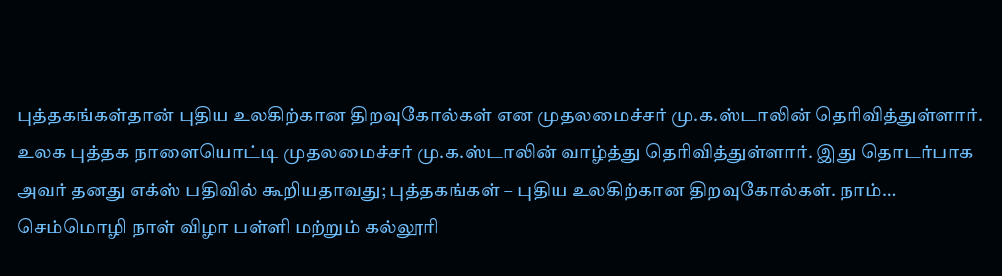புத்தகங்கள்தான் புதிய உலகிற்கான திறவுகோல்கள் என முதலமைச்சர் மு.க.ஸ்டாலின் தெரிவித்துள்ளார். உலக புத்தக நாளையொட்டி முதலமைச்சர் மு.க.ஸ்டாலின் வாழ்த்து தெரிவித்துள்ளார். இது தொடர்பாக அவர் தனது எக்ஸ் பதிவில் கூறியதாவது; புத்தகங்கள் – புதிய உலகிற்கான திறவுகோல்கள். நாம்…
செம்மொழி நாள் விழா பள்ளி மற்றும் கல்லூரி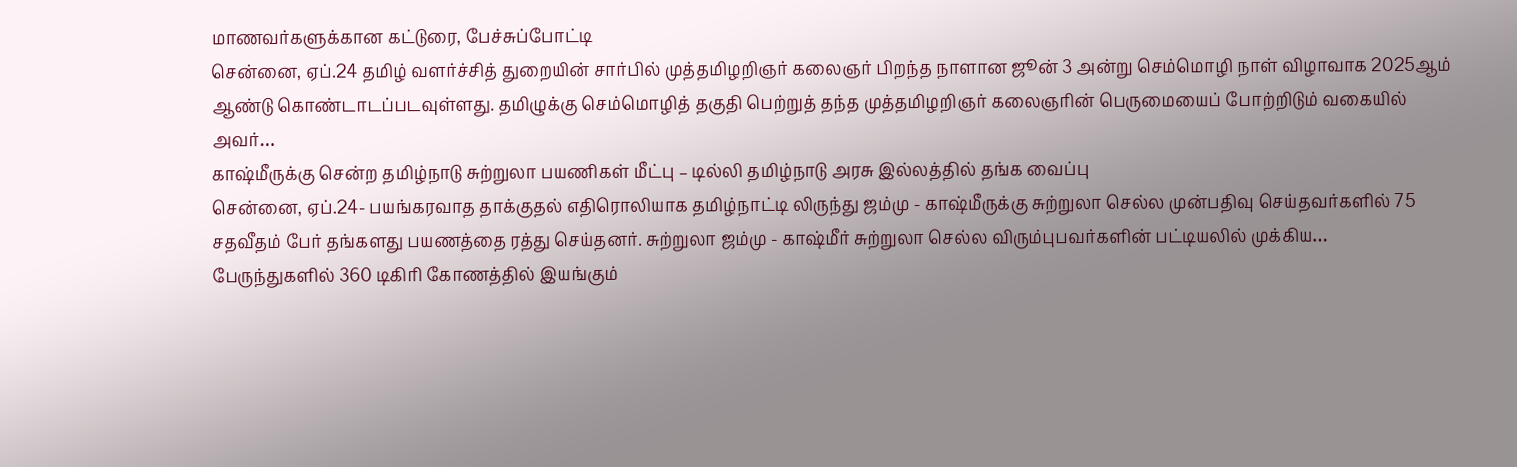மாணவர்களுக்கான கட்டுரை, பேச்சுப்போட்டி
சென்னை, ஏப்.24 தமிழ் வளர்ச்சித் துறையின் சார்பில் முத்தமிழறிஞர் கலைஞர் பிறந்த நாளான ஜூன் 3 அன்று செம்மொழி நாள் விழாவாக 2025ஆம் ஆண்டு கொண்டாடப்படவுள்ளது. தமிழுக்கு செம்மொழித் தகுதி பெற்றுத் தந்த முத்தமிழறிஞர் கலைஞரின் பெருமையைப் போற்றிடும் வகையில் அவர்…
காஷ்மீருக்கு சென்ற தமிழ்நாடு சுற்றுலா பயணிகள் மீட்பு – டில்லி தமிழ்நாடு அரசு இல்லத்தில் தங்க வைப்பு
சென்னை, ஏப்.24- பயங்கரவாத தாக்குதல் எதிரொலியாக தமிழ்நாட்டி லிருந்து ஜம்மு - காஷ்மீருக்கு சுற்றுலா செல்ல முன்பதிவு செய்தவர்களில் 75 சதவீதம் பேர் தங்களது பயணத்தை ரத்து செய்தனர். சுற்றுலா ஜம்மு - காஷ்மீர் சுற்றுலா செல்ல விரும்புபவர்களின் பட்டியலில் முக்கிய…
பேருந்துகளில் 360 டிகிரி கோணத்தில் இயங்கும்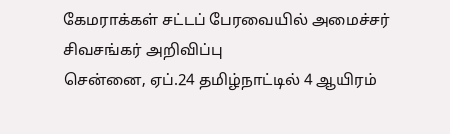கேமராக்கள் சட்டப் பேரவையில் அமைச்சர் சிவசங்கர் அறிவிப்பு
சென்னை, ஏப்.24 தமிழ்நாட்டில் 4 ஆயிரம்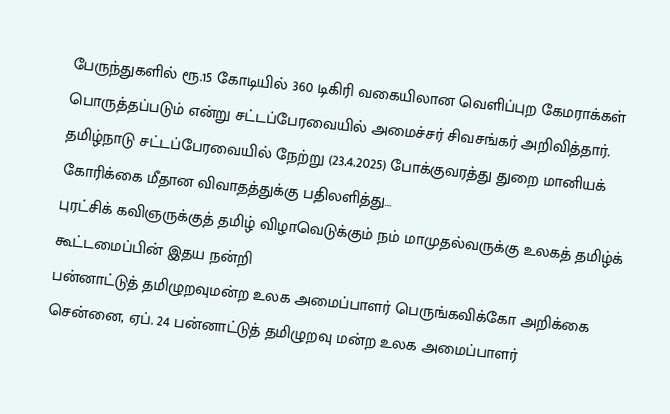பேருந்துகளில் ரூ.15 கோடியில் 360 டிகிரி வகையிலான வெளிப்புற கேமராக்கள் பொருத்தப்படும் என்று சட்டப்பேரவையில் அமைச்சர் சிவசங்கர் அறிவித்தார். தமிழ்நாடு சட்டப்பேரவையில் நேற்று (23.4.2025) போக்குவரத்து துறை மானியக் கோரிக்கை மீதான விவாதத்துக்கு பதிலளித்து…
புரட்சிக் கவிஞருக்குத் தமிழ் விழாவெடுக்கும் நம் மாமுதல்வருக்கு உலகத் தமிழ்க் கூட்டமைப்பின் இதய நன்றி
பன்னாட்டுத் தமிழுறவுமன்ற உலக அமைப்பாளர் பெருங்கவிக்கோ அறிக்கை சென்னை, ஏப். 24 பன்னாட்டுத் தமிழுறவு மன்ற உலக அமைப்பாளர்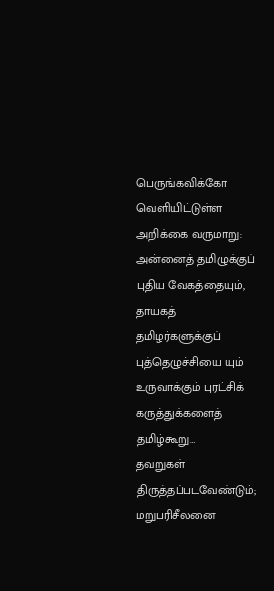பெருங்கவிக்கோ வெளியிட்டுள்ள அறிக்கை வருமாறு: அன்னைத் தமிழுக்குப் புதிய வேகத்தையும், தாயகத் தமிழர்களுக்குப் புத்தெழுச்சியை யும் உருவாக்கும் புரட்சிக் கருத்துக்களைத் தமிழ்கூறு…
தவறுகள் திருத்தப்படவேண்டும்; மறுபரிசீலனை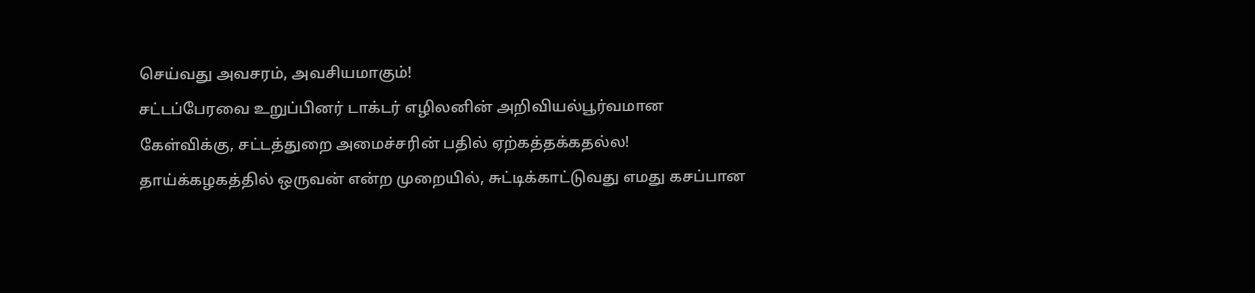செய்வது அவசரம், அவசியமாகும்!
சட்டப்பேரவை உறுப்பினர் டாக்டர் எழிலனின் அறிவியல்பூர்வமான கேள்விக்கு, சட்டத்துறை அமைச்சரின் பதில் ஏற்கத்தக்கதல்ல! தாய்க்கழகத்தில் ஒருவன் என்ற முறையில், சுட்டிக்காட்டுவது எமது கசப்பான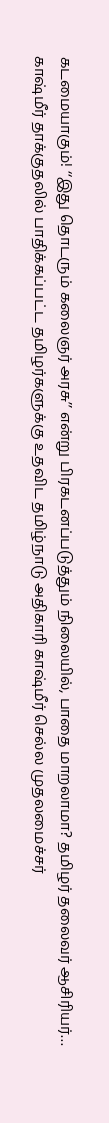கடமையாகும்! ‘‘இது தொடரும் கலைஞர் அரசு’’ என்று பிரகடனப்படுத்தும் நிலையில், பாதை மாறலாமா? தமிழர் தலைவர் ஆசிரியர்…
காஷ்மீர் தாக்குதலில் பாதிக்கப்பட்ட தமிழர்களுக்கு உதவிட தமிழ்நாடு அதிகாரி காஷ்மீர் செல்ல முதலமைச்சர்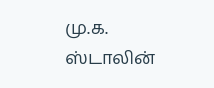மு.க. ஸ்டாலின்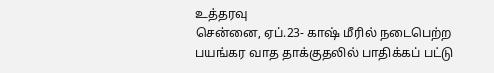உத்தரவு
சென்னை, ஏப்.23- காஷ் மீரில் நடைபெற்ற பயங்கர வாத தாக்குதலில் பாதிக்கப் பட்டு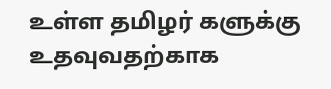உள்ள தமிழர் களுக்கு உதவுவதற்காக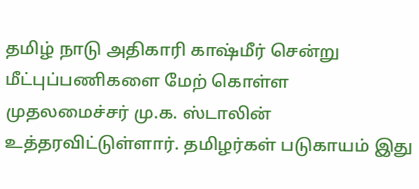தமிழ் நாடு அதிகாரி காஷ்மீர் சென்று மீட்புப்பணிகளை மேற் கொள்ள முதலமைச்சர் மு.க. ஸ்டாலின் உத்தரவிட்டுள்ளார். தமிழர்கள் படுகாயம் இது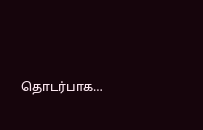தொடர்பாக…